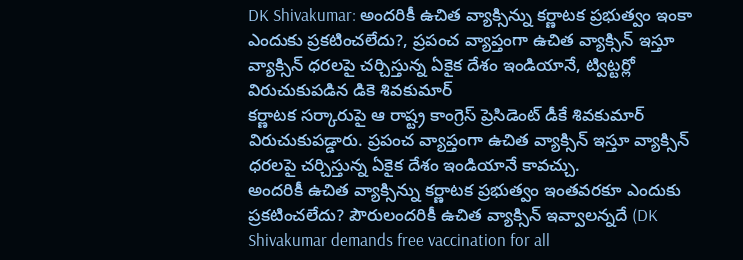DK Shivakumar: అందరికీ ఉచిత వ్యాక్సిన్ను కర్ణాటక ప్రభుత్వం ఇంకా ఎందుకు ప్రకటించలేదు?, ప్రపంచ వ్యాప్తంగా ఉచిత వ్యాక్సిన్ ఇస్తూ వ్యాక్సిన్ ధరలపై చర్చిస్తున్న ఏకైక దేశం ఇండియానే, ట్విట్టర్లో విరుచుకుపడిన డికె శివకుమార్
కర్ణాటక సర్కారుపై ఆ రాష్ట్ర కాంగ్రెస్ ప్రెసిడెంట్ డీకే శివకుమార్ విరుచుకుపడ్డారు. ప్రపంచ వ్యాప్తంగా ఉచిత వ్యాక్సిన్ ఇస్తూ వ్యాక్సిన్ ధరలపై చర్చిస్తున్న ఏకైక దేశం ఇండియానే కావచ్చు.
అందరికీ ఉచిత వ్యాక్సిన్ను కర్ణాటక ప్రభుత్వం ఇంతవరకూ ఎందుకు ప్రకటించలేదు? పౌరులందరికీ ఉచిత వ్యాక్సిన్ ఇవ్వాలన్నదే (DK Shivakumar demands free vaccination for all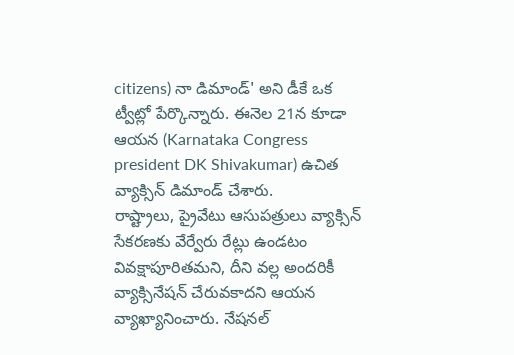citizens) నా డిమాండ్' అని డీకే ఒక ట్వీట్లో పేర్కొన్నారు. ఈనెల 21న కూడా ఆయన (Karnataka Congress president DK Shivakumar) ఉచిత వ్యాక్సిన్ డిమాండ్ చేశారు.
రాష్ట్రాలు, ప్రైవేటు ఆసుపత్రులు వ్యాక్సిన్ సేకరణకు వేర్వేరు రేట్లు ఉండటం వివక్షాపూరితమని, దీని వల్ల అందరికీ వ్యాక్సినేషన్ చేరువకాదని ఆయన వ్యాఖ్యానించారు. నేషనల్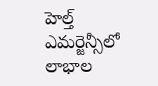హెల్త్ ఎమర్జెన్సీలో లాభాల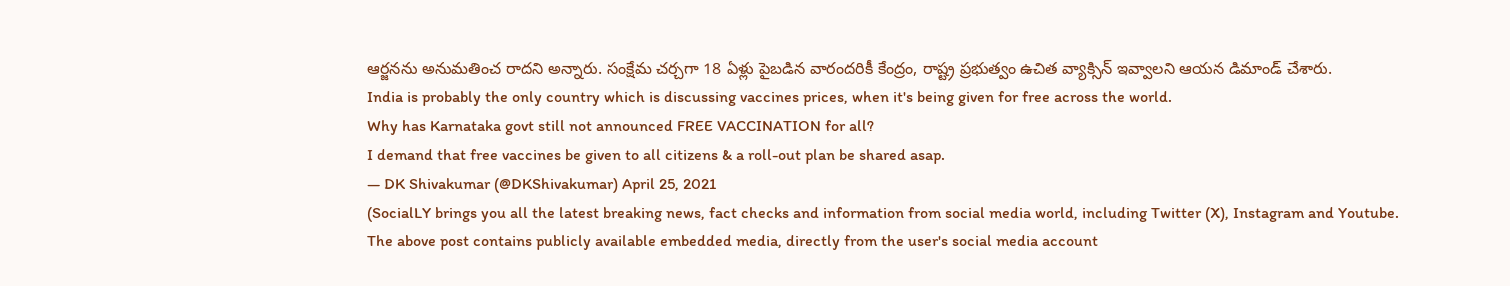ఆర్జనను అనుమతించ రాదని అన్నారు. సంక్షేమ చర్చగా 18 ఏళ్లు పైబడిన వారందరికీ కేంద్రం, రాష్ట్ర ప్రభుత్వం ఉచిత వ్యాక్సిన్ ఇవ్వాలని ఆయన డిమాండ్ చేశారు.
India is probably the only country which is discussing vaccines prices, when it's being given for free across the world.
Why has Karnataka govt still not announced FREE VACCINATION for all?
I demand that free vaccines be given to all citizens & a roll-out plan be shared asap.
— DK Shivakumar (@DKShivakumar) April 25, 2021
(SocialLY brings you all the latest breaking news, fact checks and information from social media world, including Twitter (X), Instagram and Youtube. The above post contains publicly available embedded media, directly from the user's social media account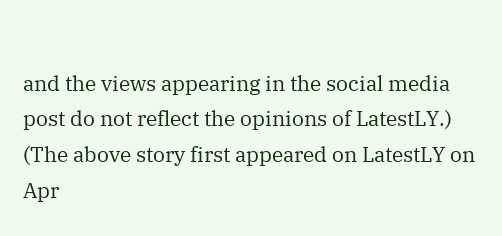and the views appearing in the social media post do not reflect the opinions of LatestLY.)
(The above story first appeared on LatestLY on Apr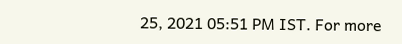25, 2021 05:51 PM IST. For more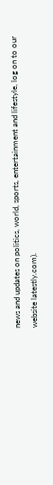news and updates on politics, world, sports, entertainment and lifestyle, log on to our website latestly.com).